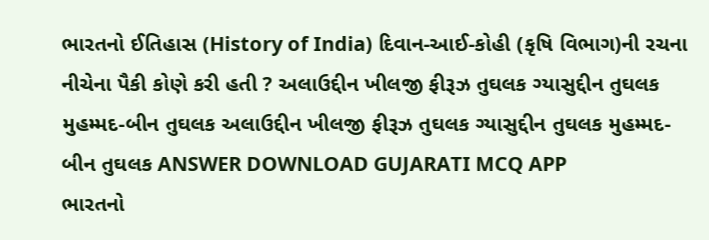ભારતનો ઈતિહાસ (History of India) દિવાન-આઈ-કોહી (કૃષિ વિભાગ)ની રચના નીચેના પૈકી કોણે કરી હતી ? અલાઉદ્દીન ખીલજી ફીરૂઝ તુઘલક ગ્યાસુદ્દીન તુઘલક મુહમ્મદ-બીન તુઘલક અલાઉદ્દીન ખીલજી ફીરૂઝ તુઘલક ગ્યાસુદ્દીન તુઘલક મુહમ્મદ-બીન તુઘલક ANSWER DOWNLOAD GUJARATI MCQ APP
ભારતનો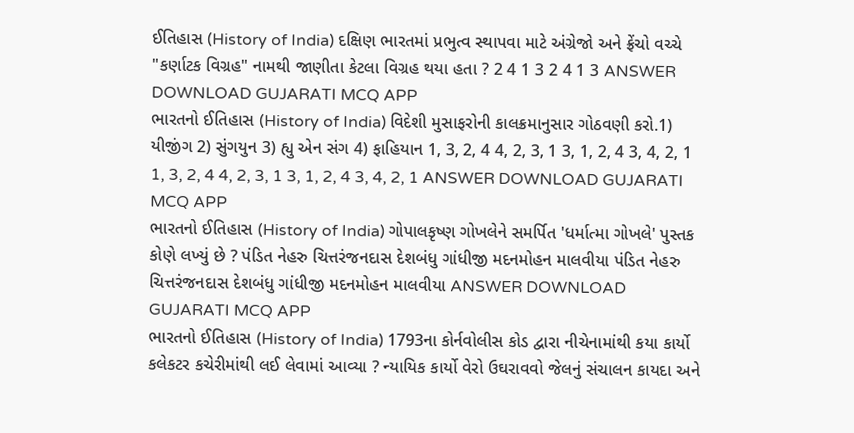ઈતિહાસ (History of India) દક્ષિણ ભારતમાં પ્રભુત્વ સ્થાપવા માટે અંગ્રેજો અને ફ્રેંચો વચ્ચે "કર્ણાટક વિગ્રહ" નામથી જાણીતા કેટલા વિગ્રહ થયા હતા ? 2 4 1 3 2 4 1 3 ANSWER DOWNLOAD GUJARATI MCQ APP
ભારતનો ઈતિહાસ (History of India) વિદેશી મુસાફરોની કાલક્રમાનુસાર ગોઠવણી કરો.1) યીજીંગ 2) સુંગયુન 3) હ્યુ એન સંગ 4) ફાહિયાન 1, 3, 2, 4 4, 2, 3, 1 3, 1, 2, 4 3, 4, 2, 1 1, 3, 2, 4 4, 2, 3, 1 3, 1, 2, 4 3, 4, 2, 1 ANSWER DOWNLOAD GUJARATI MCQ APP
ભારતનો ઈતિહાસ (History of India) ગોપાલકૃષ્ણ ગોખલેને સમર્પિત 'ધર્માત્મા ગોખલે' પુસ્તક કોણે લખ્યું છે ? પંડિત નેહરુ ચિત્તરંજનદાસ દેશબંધુ ગાંધીજી મદનમોહન માલવીયા પંડિત નેહરુ ચિત્તરંજનદાસ દેશબંધુ ગાંધીજી મદનમોહન માલવીયા ANSWER DOWNLOAD GUJARATI MCQ APP
ભારતનો ઈતિહાસ (History of India) 1793ના કોર્નવોલીસ કોડ દ્વારા નીચેનામાંથી કયા કાર્યો કલેકટર કચેરીમાંથી લઈ લેવામાં આવ્યા ? ન્યાયિક કાર્યો વેરો ઉઘરાવવો જેલનું સંચાલન કાયદા અને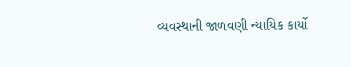વ્યવસ્થાની જાળવણી ન્યાયિક કાર્યો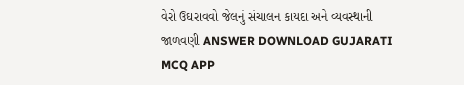વેરો ઉઘરાવવો જેલનું સંચાલન કાયદા અને વ્યવસ્થાની જાળવણી ANSWER DOWNLOAD GUJARATI MCQ APP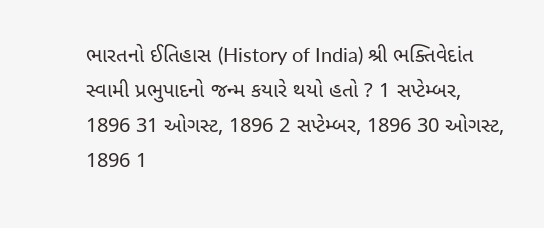ભારતનો ઈતિહાસ (History of India) શ્રી ભક્તિવેદાંત સ્વામી પ્રભુપાદનો જન્મ કયારે થયો હતો ? 1 સપ્ટેમ્બર, 1896 31 ઓગસ્ટ, 1896 2 સપ્ટેમ્બર, 1896 30 ઓગસ્ટ, 1896 1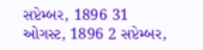સપ્ટેમ્બર, 1896 31 ઓગસ્ટ, 1896 2 સપ્ટેમ્બર,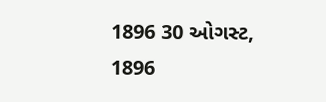1896 30 ઓગસ્ટ, 1896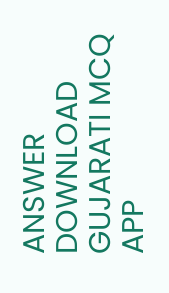ANSWER DOWNLOAD GUJARATI MCQ APP